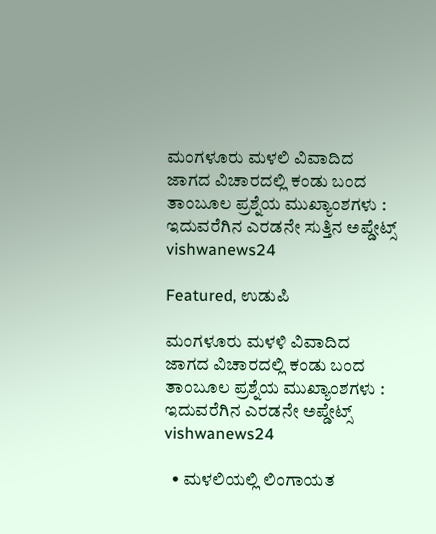ಮಂಗಳೂರು ಮಳಲಿ ವಿವಾದಿದ ಜಾಗದ ವಿಚಾರದಲ್ಲಿ ಕಂಡು ಬಂದ ತಾಂಬೂಲ‌ ಪ್ರಶ್ನೆಯ ಮುಖ್ಯಾಂಶಗಳು : ಇದುವರೆಗಿನ ಎರಡನೇ ಸುತ್ತಿನ ಅಪ್ಡೇಟ್ಸ್ vishwanews24

Featured, ಉಡುಪಿ

ಮಂಗಳೂರು ಮಳಳಿ ವಿವಾದಿದ ಜಾಗದ ವಿಚಾರದಲ್ಲಿ ಕಂಡು ಬಂದ ತಾಂಬೂಲ‌ ಪ್ರಶ್ನೆಯ ಮುಖ್ಯಾಂಶಗಳು : ಇದುವರೆಗಿನ ಎರಡನೇ ಅಪ್ಡೇಟ್ಸ್ vishwanews24

  • ಮಳಲಿಯಲ್ಲಿ ಲಿಂಗಾಯತ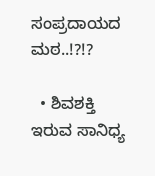ಸಂಪ್ರದಾಯದ ಮಠ..!?!?

  • ಶಿವಶಕ್ತಿ ಇರುವ ಸಾನಿಧ್ಯ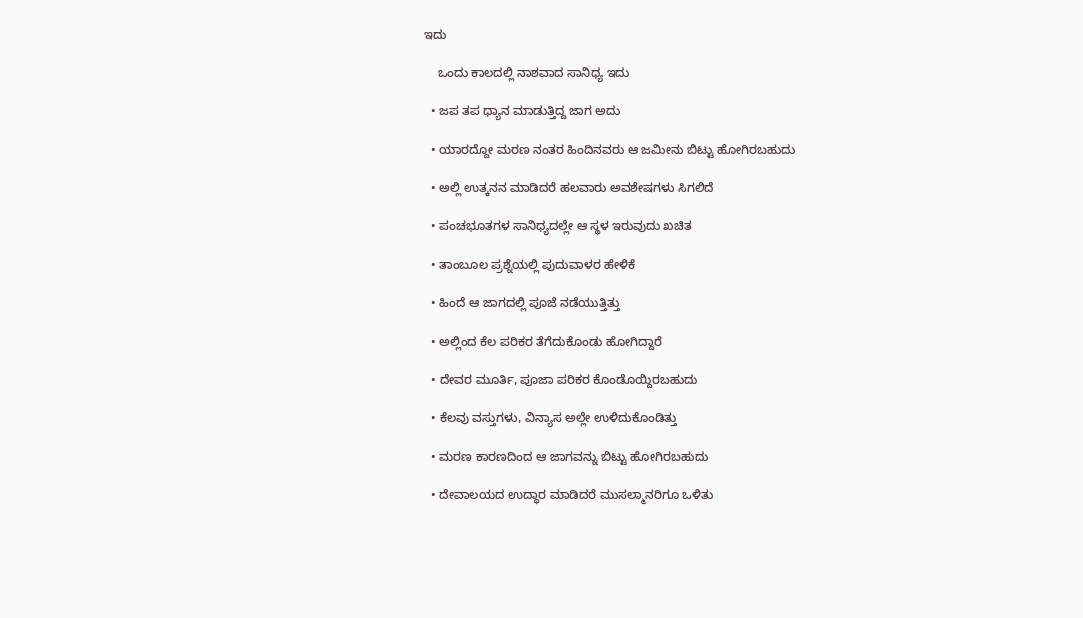ಇದು

    ಒಂದು ಕಾಲದಲ್ಲಿ ನಾಶವಾದ ಸಾನಿಧ್ಯ ಇದು

  • ಜಪ ತಪ ಧ್ಯಾನ ಮಾಡುತ್ತಿದ್ದ ಜಾಗ ಅದು

  • ಯಾರದ್ದೋ ಮರಣ ನಂತರ ಹಿಂದಿನವರು ಆ ಜಮೀನು ಬಿಟ್ಟು ಹೋಗಿರಬಹುದು

  • ಅಲ್ಲಿ ಉತ್ಕನನ ಮಾಡಿದರೆ ಹಲವಾರು ಅವಶೇಷಗಳು ಸಿಗಲಿದೆ

  • ಪಂಚಭೂತಗಳ ಸಾನಿಧ್ಯದಲ್ಲೇ ಆ ಸ್ಥಳ ಇರುವುದು ಖಚಿತ

  • ತಾಂಬೂಲ ಪ್ರಶ್ನೆಯಲ್ಲಿ ಪುದುವಾಳರ ಹೇಳಿಕೆ

  • ಹಿಂದೆ ಆ ಜಾಗದಲ್ಲಿ ಪೂಜೆ ನಡೆಯುತ್ತಿತ್ತು

  • ಅಲ್ಲಿಂದ ಕೆಲ ಪರಿಕರ ತೆಗೆದುಕೊಂಡು ಹೋಗಿದ್ದಾರೆ

  • ದೇವರ ಮೂರ್ತಿ, ಪೂಜಾ ಪರಿಕರ ಕೊಂಡೊಯ್ದಿರಬಹುದು

  • ಕೆಲವು ವಸ್ತುಗಳು, ವಿನ್ಯಾಸ ಅಲ್ಲೇ ಉಳಿದುಕೊಂಡಿತ್ತು

  • ಮರಣ ಕಾರಣದಿಂದ ಆ ಜಾಗವನ್ನು ಬಿಟ್ಟು ಹೋಗಿರಬಹುದು

  • ದೇವಾಲಯದ ಉದ್ಧಾರ ಮಾಡಿದರೆ ಮುಸಲ್ಮಾನರಿಗೂ ಒಳಿತು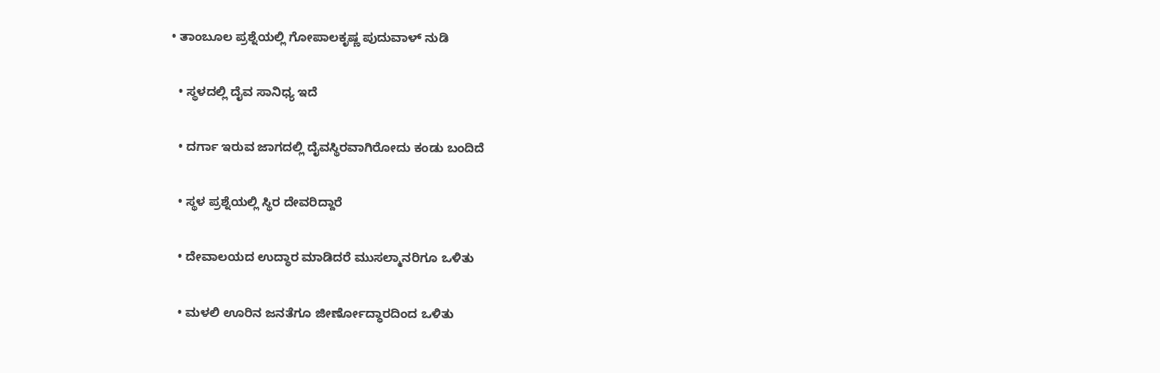• ತಾಂಬೂಲ ಪ್ರಶ್ನೆಯಲ್ಲಿ ಗೋಪಾಲಕೃಷ್ಣ ಪುದುವಾಳ್ ನುಡಿ

  • ಸ್ಥಳದಲ್ಲಿ ದೈವ ಸಾನಿಧ್ಯ ಇದೆ

  • ದರ್ಗಾ ಇರುವ ಜಾಗದಲ್ಲಿ ದೈವಸ್ಥಿರವಾಗಿರೋದು ಕಂಡು ಬಂದಿದೆ

  • ಸ್ಥಳ ಪ್ರಶ್ನೆಯಲ್ಲಿ ಸ್ಥಿರ ದೇವರಿದ್ದಾರೆ

  • ದೇವಾಲಯದ ಉದ್ಧಾರ ಮಾಡಿದರೆ ಮುಸಲ್ಮಾನರಿಗೂ ಒಳಿತು

  • ಮಳಲಿ ಊರಿನ ಜನತೆಗೂ ಜೀರ್ಣೋದ್ಧಾರದಿಂದ ಒಳಿತು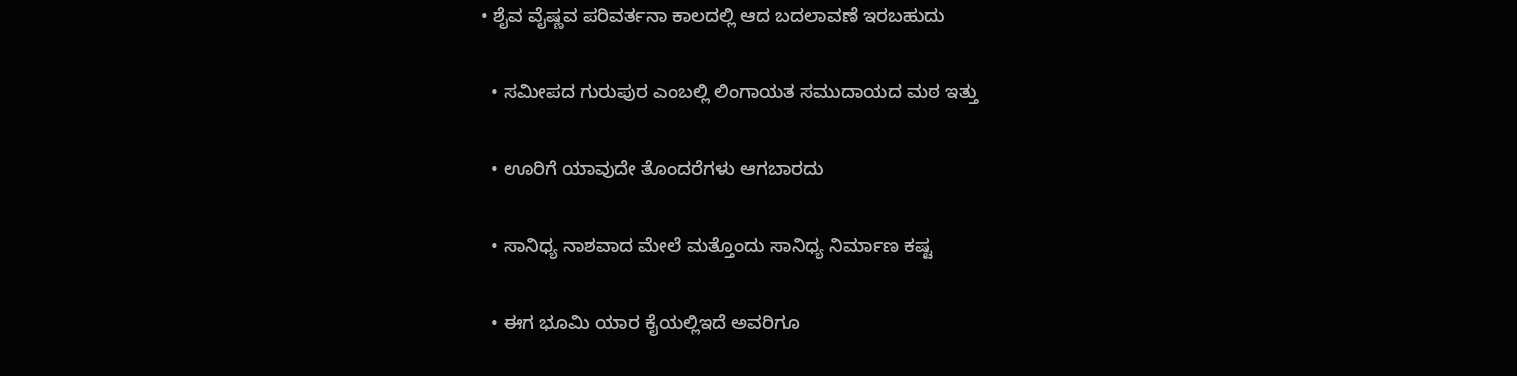• ಶೈವ ವೈಷ್ಣವ ಪರಿವರ್ತನಾ ಕಾಲದಲ್ಲಿ ಆದ ಬದಲಾವಣೆ ಇರಬಹುದು

  • ಸಮೀಪದ ಗುರುಪುರ ಎಂಬಲ್ಲಿ ಲಿಂಗಾಯತ ಸಮುದಾಯದ ಮಠ ಇತ್ತು

  • ಊರಿಗೆ ಯಾವುದೇ ತೊಂದರೆಗಳು ಆಗಬಾರದು

  • ಸಾನಿಧ್ಯ ನಾಶವಾದ ಮೇಲೆ ಮತ್ತೊಂದು ಸಾನಿಧ್ಯ ನಿರ್ಮಾಣ ಕಷ್ಟ

  • ಈಗ ಭೂಮಿ ಯಾರ ಕೈಯಲ್ಲಿಇದೆ ಅವರಿಗೂ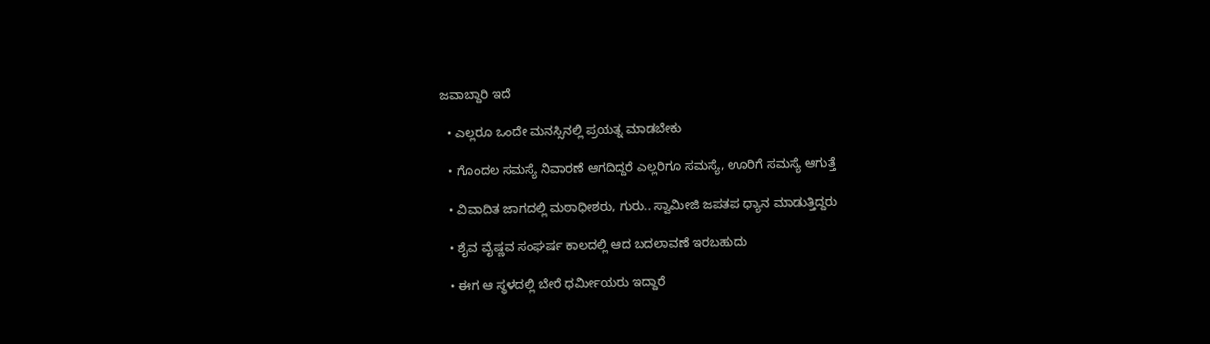ಜವಾಬ್ದಾರಿ ಇದೆ

  • ಎಲ್ಲರೂ ಒಂದೇ ಮನಸ್ಸಿನಲ್ಲಿ ಪ್ರಯತ್ನ ಮಾಡಬೇಕು

  • ಗೊಂದಲ ಸಮಸ್ಯೆ ನಿವಾರಣೆ ಆಗದಿದ್ದರೆ ಎಲ್ಲರಿಗೂ ಸಮಸ್ಯೆ, ಊರಿಗೆ ಸಮಸ್ಯೆ ಆಗುತ್ತೆ

  • ವಿವಾದಿತ ಜಾಗದಲ್ಲಿ ಮಠಾಧೀಶರು, ಗುರು.. ಸ್ವಾಮೀಜಿ ಜಪತಪ ಧ್ಯಾನ ಮಾಡುತ್ತಿದ್ದರು

  • ಶೈವ ವೈಷ್ಣವ ಸಂಘರ್ಷ ಕಾಲದಲ್ಲಿ ಆದ ಬದಲಾವಣೆ ಇರಬಹುದು

  • ಈಗ ಆ ಸ್ಥಳದಲ್ಲಿ ಬೇರೆ ಧರ್ಮೀಯರು ಇದ್ದಾರೆ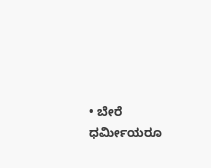• ಬೇರೆ ಧರ್ಮೀಯರೂ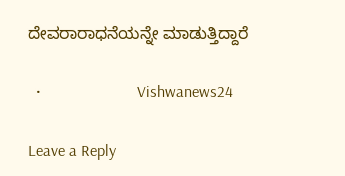ದೇವರಾರಾಧನೆಯನ್ನೇ ಮಾಡುತ್ತಿದ್ದಾರೆ

  •                        Vishwanews24

Leave a Reply